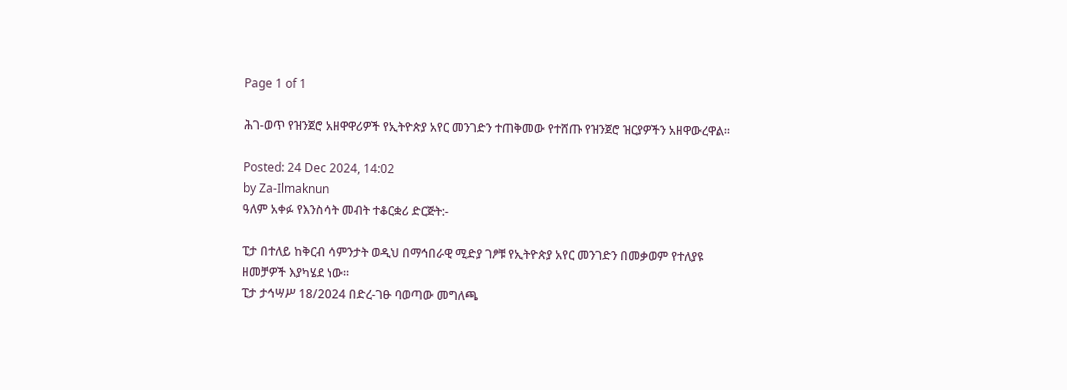Page 1 of 1

ሕገ-ወጥ የዝንጀሮ አዘዋዋሪዎች የኢትዮጵያ አየር መንገድን ተጠቅመው የተሸጡ የዝንጀሮ ዝርያዎችን አዘዋውረዋል።

Posted: 24 Dec 2024, 14:02
by Za-Ilmaknun
ዓለም አቀፉ የእንስሳት መብት ተቆርቋሪ ድርጅት:-

ፒታ በተለይ ከቅርብ ሳምንታት ወዲህ በማኅበራዊ ሚድያ ገፆቹ የኢትዮጵያ አየር መንገድን በመቃወም የተለያዩ ዘመቻዎች እያካሄደ ነው።
ፒታ ታኅሣሥ 18/2024 በድረ-ገፁ ባወጣው መግለጫ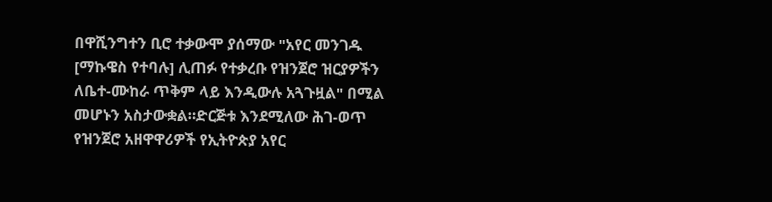በዋሺንግተን ቢሮ ተቃውሞ ያሰማው "አየር መንገዱ [ማኩዌስ የተባሉ] ሊጠፉ የተቃረቡ የዝንጀሮ ዝርያዎችን ለቤተ-ሙከራ ጥቅም ላይ እንዲውሉ አጓጉዟል" በሚል መሆኑን አስታውቋል።ድርጅቱ እንደሚለው ሕገ-ወጥ የዝንጀሮ አዘዋዋሪዎች የኢትዮጵያ አየር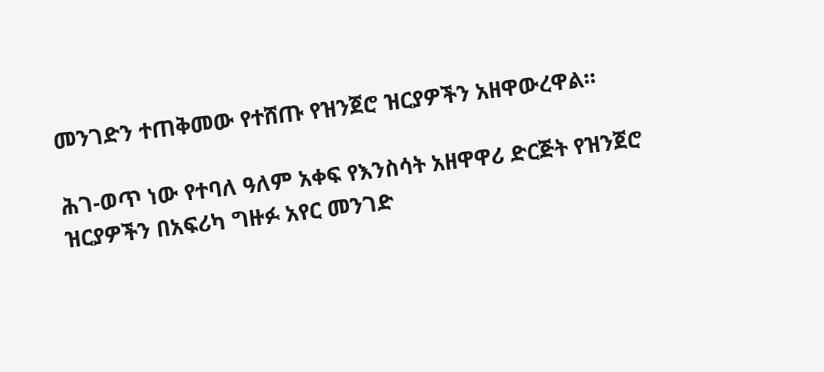መንገድን ተጠቅመው የተሸጡ የዝንጀሮ ዝርያዎችን አዘዋውረዋል።

ሕገ-ወጥ ነው የተባለ ዓለም አቀፍ የእንስሳት አዘዋዋሪ ድርጅት የዝንጀሮ ዝርያዎችን በአፍሪካ ግዙፉ አየር መንገድ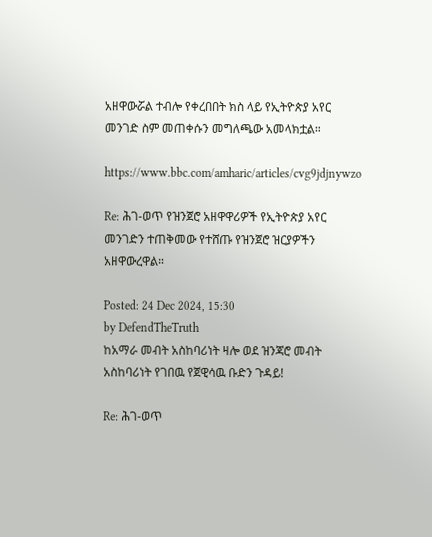አዘዋውሯል ተብሎ የቀረበበት ክስ ላይ የኢትዮጵያ አየር መንገድ ስም መጠቀሱን መግለጫው አመላክቷል።

https://www.bbc.com/amharic/articles/cvg9jdjnywzo

Re: ሕገ-ወጥ የዝንጀሮ አዘዋዋሪዎች የኢትዮጵያ አየር መንገድን ተጠቅመው የተሸጡ የዝንጀሮ ዝርያዎችን አዘዋውረዋል።

Posted: 24 Dec 2024, 15:30
by DefendTheTruth
ከአማራ መብት አስከባሪነት ዛሎ ወደ ዝንጃሮ መብት አስከባሪነት የገበዉ የጀዊሳዉ ቡድን ጉዳይ!

Re: ሕገ-ወጥ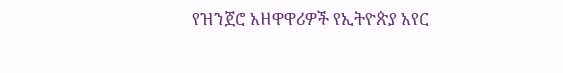የዝንጀሮ አዘዋዋሪዎች የኢትዮጵያ አየር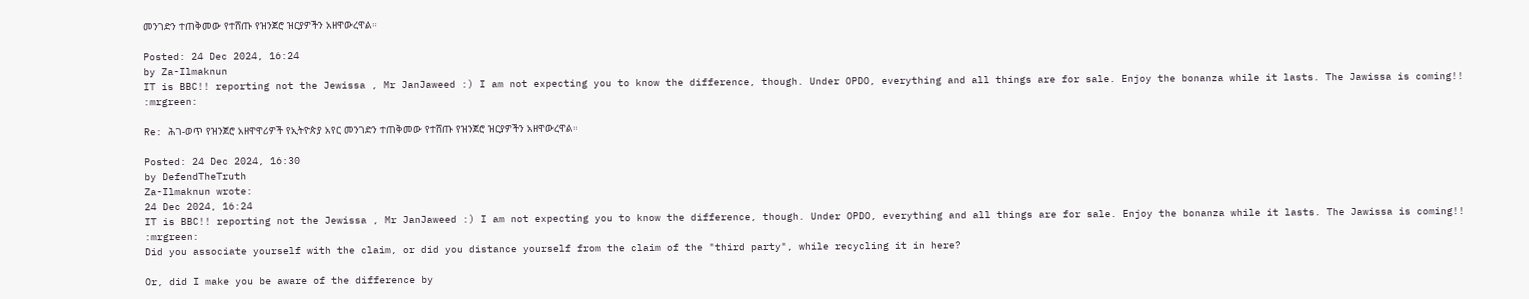መንገድን ተጠቅመው የተሸጡ የዝንጀሮ ዝርያዎችን አዘዋውረዋል።

Posted: 24 Dec 2024, 16:24
by Za-Ilmaknun
IT is BBC!! reporting not the Jewissa , Mr JanJaweed :) I am not expecting you to know the difference, though. Under OPDO, everything and all things are for sale. Enjoy the bonanza while it lasts. The Jawissa is coming!! :mrgreen:

Re: ሕገ-ወጥ የዝንጀሮ አዘዋዋሪዎች የኢትዮጵያ አየር መንገድን ተጠቅመው የተሸጡ የዝንጀሮ ዝርያዎችን አዘዋውረዋል።

Posted: 24 Dec 2024, 16:30
by DefendTheTruth
Za-Ilmaknun wrote:
24 Dec 2024, 16:24
IT is BBC!! reporting not the Jewissa , Mr JanJaweed :) I am not expecting you to know the difference, though. Under OPDO, everything and all things are for sale. Enjoy the bonanza while it lasts. The Jawissa is coming!! :mrgreen:
Did you associate yourself with the claim, or did you distance yourself from the claim of the "third party", while recycling it in here?

Or, did I make you be aware of the difference by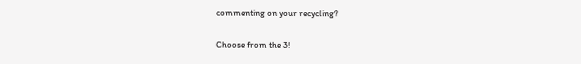commenting on your recycling?

Choose from the 3!